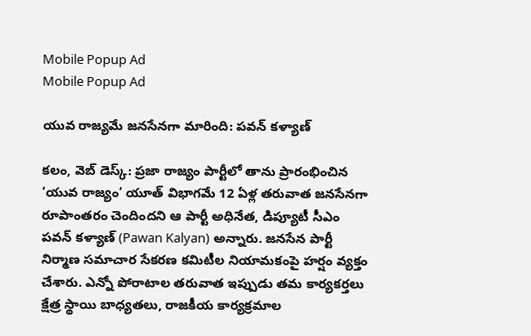Mobile Popup Ad
Mobile Popup Ad

యువ రాజ్యమే జనసేనగా మారింది: పవన్ కళ్యాణ్

కలం, వెబ్ డెస్క్: ప్రజా రాజ్యం పార్టీలో తాను ప్రారంభించిన ‘యువ రాజ్యం’ యూత్ విభాగమే 12 ఏళ్ల తరువాత జనసేనగా రూపాంతరం చెందిందని ఆ పార్టీ అధినేత, డిప్యూటీ సీఎం పవన్ కళ్యాణ్ (Pawan Kalyan) అన్నారు. జనసేన పార్టీ నిర్మాణ సమాచార సేకరణ కమిటీల నియామకంపై హర్షం వ్యక్తం చేశారు. ఎన్నో పోరాటాల తరువాత ఇప్పుడు తమ కార్యకర్తలు క్షేత్ర స్థాయి బాధ్యతలు, రాజకీయ కార్యక్రమాల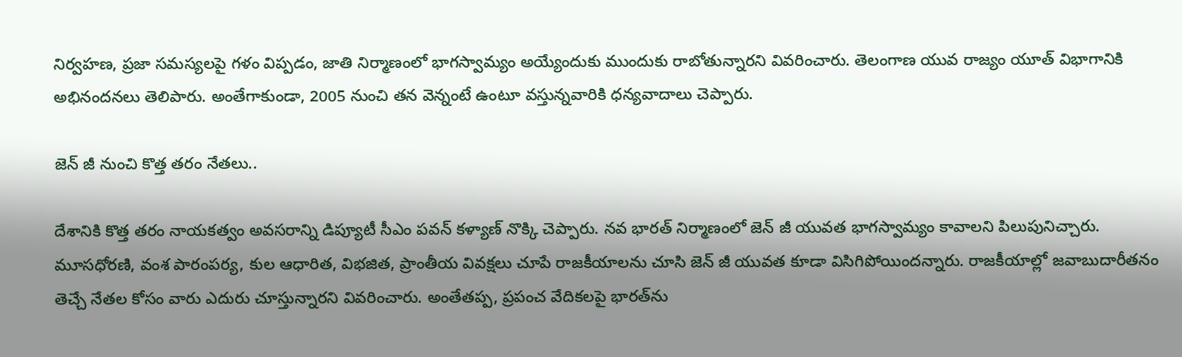నిర్వహణ, ప్రజా సమస్యలపై గళం విప్పడం, జాతి నిర్మాణంలో భాగస్వామ్యం అయ్యేందుకు ముందుకు రాబోతున్నారని వివరించారు. తెలంగాణ యువ రాజ్యం యూత్ విభాగానికి అభినందనలు తెలిపారు. అంతేగాకుండా, 2005 నుంచి తన వెన్నంటే ఉంటూ వస్తున్నవారికి ధన్యవాదాలు చెప్పారు.

జెన్ జీ నుంచి కొత్త తరం నేతలు..

దేశానికి కొత్త తరం నాయకత్వం అవసరాన్ని డిప్యూటీ సీఎం పవన్ కళ్యాణ్ నొక్కి చెప్పారు. నవ భారత్ నిర్మాణంలో జెన్ జీ యువత భాగస్వామ్యం కావాలని పిలుపునిచ్చారు. మూసధోరణి, వంశ పారంపర్య, కుల ఆధారిత, విభజిత, ప్రాంతీయ వివక్షలు చూపే రాజకీయాలను చూసి జెన్ జీ యువత కూడా విసిగిపోయిందన్నారు. రాజకీయాల్లో జవాబుదారీతనం తెచ్చే నేతల కోసం వారు ఎదురు చూస్తున్నారని వివరించారు. అంతేతప్ప, ప్రపంచ వేదికలపై భారత్‌ను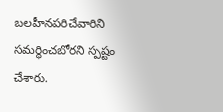బలహీనపరిచేవారిని సమర్థించబోరని స్పష్టం చేశారు.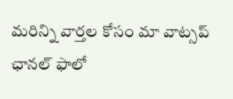మ‌రిన్ని వార్త‌ల కోసం మా వాట్స‌ప్ ఛాన‌ల్ ఫాలో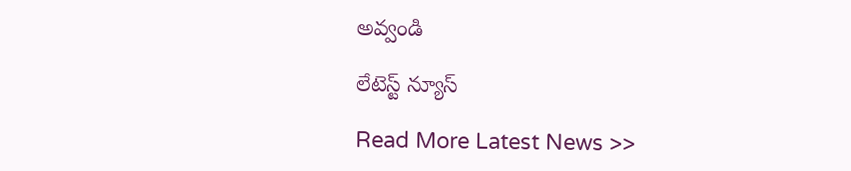అవ్వండి

లేటెస్ట్ న్యూస్‌

Read More Latest News >>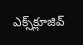ఎక్స్‌క్లూజివ్‌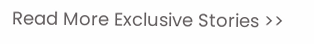Read More Exclusive Stories >>